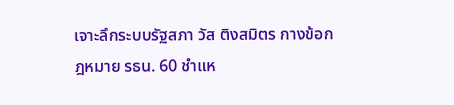เจาะลึกระบบรัฐสภา วัส ติงสมิตร กางข้อกฎหมาย รธน. 60 ชำแห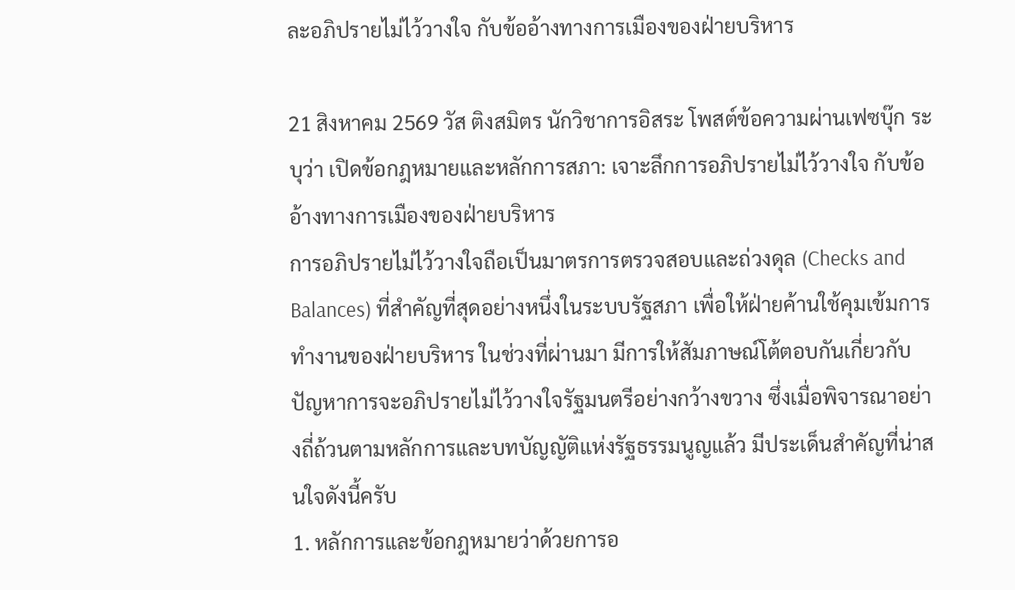ละอภิปรายไม่ไว้วางใจ กับข้ออ้างทางการเมืองของฝ่ายบริหาร

21 สิงหาคม 2569 วัส ติงสมิตร นักวิชาการอิสระ โพสต์ข้อความผ่านเฟซบุ๊ก ระบุว่า เปิดข้อกฎหมายและหลักการสภา: เจาะลึกการอภิปรายไม่ไว้วางใจ กับข้ออ้างทางการเมืองของฝ่ายบริหาร
การอภิปรายไม่ไว้วางใจถือเป็นมาตรการตรวจสอบและถ่วงดุล (Checks and Balances) ที่สำคัญที่สุดอย่างหนึ่งในระบบรัฐสภา เพื่อให้ฝ่ายค้านใช้คุมเข้มการทำงานของฝ่ายบริหาร ในช่วงที่ผ่านมา มีการให้สัมภาษณ์โต้ตอบกันเกี่ยวกับปัญหาการจะอภิปรายไม่ไว้วางใจรัฐมนตรีอย่างกว้างขวาง ซึ่งเมื่อพิจารณาอย่างถี่ถ้วนตามหลักการและบทบัญญัติแห่งรัฐธรรมนูญแล้ว มีประเด็นสำคัญที่น่าสนใจดังนี้ครับ
1. หลักการและข้อกฎหมายว่าด้วยการอ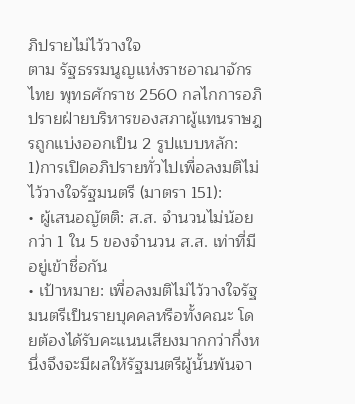ภิปรายไม่ไว้วางใจ
ตาม รัฐธรรมนูญแห่งราชอาณาจักรไทย พุทธศักราช 2560 กลไกการอภิปรายฝ่ายบริหารของสภาผู้แทนราษฎรถูกแบ่งออกเป็น 2 รูปแบบหลัก:
1)การเปิดอภิปรายทั่วไปเพื่อลงมติไม่ไว้วางใจรัฐมนตรี (มาตรา 151):
• ผู้เสนอญัตติ: ส.ส. จำนวนไม่น้อยกว่า 1 ใน 5 ของจำนวน ส.ส. เท่าที่มีอยู่เข้าชื่อกัน
• เป้าหมาย: เพื่อลงมติไม่ไว้วางใจรัฐมนตรีเป็นรายบุคคลหรือทั้งคณะ โดยต้องได้รับคะแนนเสียงมากกว่ากึ่งหนึ่งจึงจะมีผลให้รัฐมนตรีผู้นั้นพ้นจา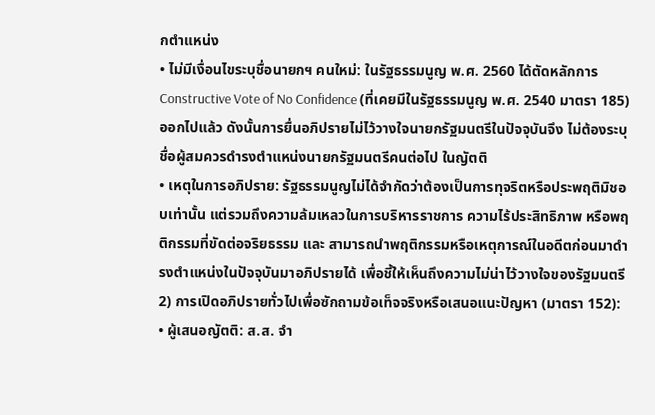กตำแหน่ง
• ไม่มีเงื่อนไขระบุชื่อนายกฯ คนใหม่: ในรัฐธรรมนูญ พ.ศ. 2560 ได้ตัดหลักการ Constructive Vote of No Confidence (ที่เคยมีในรัฐธรรมนูญ พ.ศ. 2540 มาตรา 185) ออกไปแล้ว ดังนั้นการยื่นอภิปรายไม่ไว้วางใจนายกรัฐมนตรีในปัจจุบันจึง ไม่ต้องระบุชื่อผู้สมควรดำรงตำแหน่งนายกรัฐมนตรีคนต่อไป ในญัตติ
• เหตุในการอภิปราย: รัฐธรรมนูญไม่ได้จำกัดว่าต้องเป็นการทุจริตหรือประพฤติมิชอบเท่านั้น แต่รวมถึงความล้มเหลวในการบริหารราชการ ความไร้ประสิทธิภาพ หรือพฤติกรรมที่ขัดต่อจริยธรรม และ สามารถนำพฤติกรรมหรือเหตุการณ์ในอดีตก่อนมาดำรงตำแหน่งในปัจจุบันมาอภิปรายได้ เพื่อชี้ให้เห็นถึงความไม่น่าไว้วางใจของรัฐมนตรี
2) การเปิดอภิปรายทั่วไปเพื่อซักถามข้อเท็จจริงหรือเสนอแนะปัญหา (มาตรา 152):
• ผู้เสนอญัตติ: ส.ส. จำ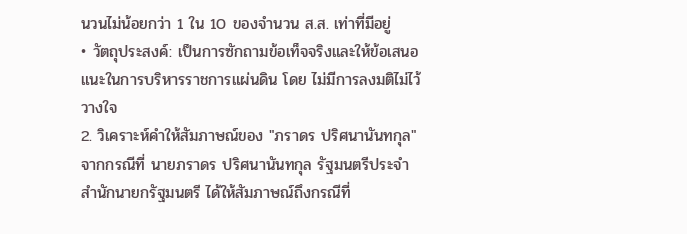นวนไม่น้อยกว่า 1 ใน 10 ของจำนวน ส.ส. เท่าที่มีอยู่
• วัตถุประสงค์: เป็นการซักถามข้อเท็จจริงและให้ข้อเสนอแนะในการบริหารราชการแผ่นดิน โดย ไม่มีการลงมติไม่ไว้วางใจ
2. วิเคราะห์คำให้สัมภาษณ์ของ "ภราดร ปริศนานันทกุล"
จากกรณีที่ นายภราดร ปริศนานันทกุล รัฐมนตรีประจำสำนักนายกรัฐมนตรี ได้ให้สัมภาษณ์ถึงกรณีที่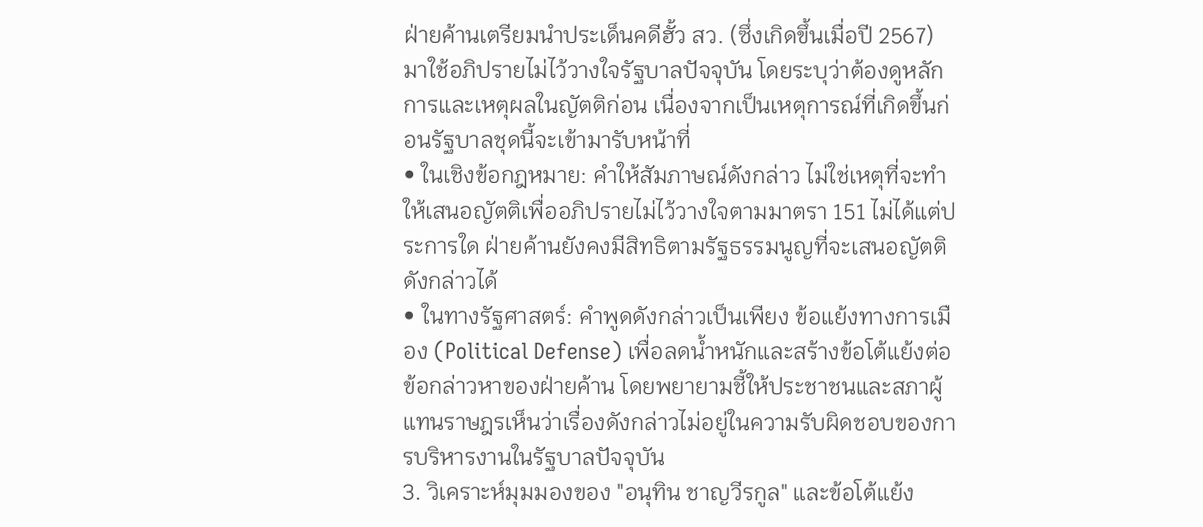ฝ่ายค้านเตรียมนำประเด็นคดีฮั้ว สว. (ซึ่งเกิดขึ้นเมื่อปี 2567) มาใช้อภิปรายไม่ไว้วางใจรัฐบาลปัจจุบัน โดยระบุว่าต้องดูหลักการและเหตุผลในญัตติก่อน เนื่องจากเป็นเหตุการณ์ที่เกิดขึ้นก่อนรัฐบาลชุดนี้จะเข้ามารับหน้าที่
• ในเชิงข้อกฎหมาย: คำให้สัมภาษณ์ดังกล่าว ไม่ใช่เหตุที่จะทำให้เสนอญัตติเพื่ออภิปรายไม่ไว้วางใจตามมาตรา 151 ไม่ได้แต่ประการใด ฝ่ายค้านยังคงมีสิทธิตามรัฐธรรมนูญที่จะเสนอญัตติดังกล่าวได้
• ในทางรัฐศาสตร์: คำพูดดังกล่าวเป็นเพียง ข้อแย้งทางการเมือง (Political Defense) เพื่อลดน้ำหนักและสร้างข้อโต้แย้งต่อข้อกล่าวหาของฝ่ายค้าน โดยพยายามชี้ให้ประชาชนและสภาผู้แทนราษฎรเห็นว่าเรื่องดังกล่าวไม่อยู่ในความรับผิดชอบของการบริหารงานในรัฐบาลปัจจุบัน
3. วิเคราะห์มุมมองของ "อนุทิน ชาญวีรกูล" และข้อโต้แย้ง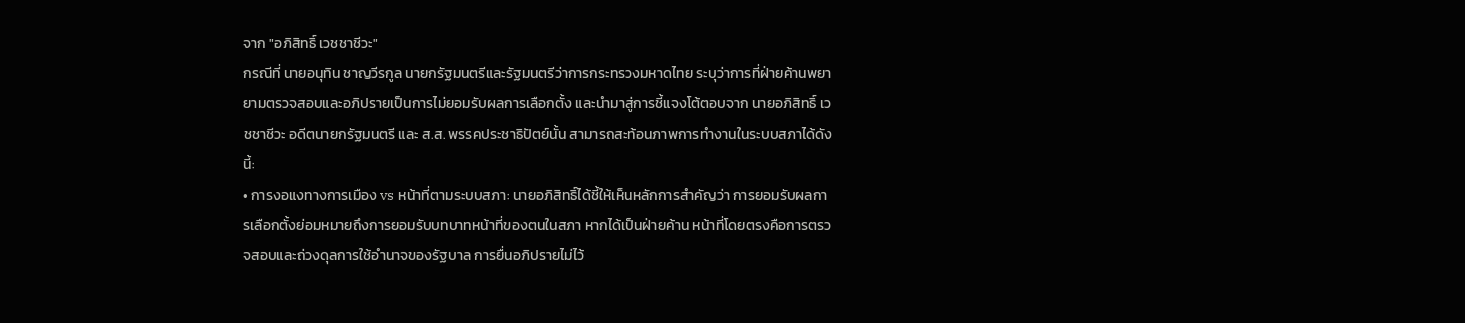จาก "อภิสิทธิ์ เวชชาชีวะ"
กรณีที่ นายอนุทิน ชาญวีรกูล นายกรัฐมนตรีและรัฐมนตรีว่าการกระทรวงมหาดไทย ระบุว่าการที่ฝ่ายค้านพยายามตรวจสอบและอภิปรายเป็นการไม่ยอมรับผลการเลือกตั้ง และนำมาสู่การชี้แจงโต้ตอบจาก นายอภิสิทธิ์ เวชชาชีวะ อดีตนายกรัฐมนตรี และ ส.ส. พรรคประชาธิปัตย์นั้น สามารถสะท้อนภาพการทำงานในระบบสภาได้ดังนี้:
• การงอแงทางการเมือง vs หน้าที่ตามระบบสภา: นายอภิสิทธิ์ได้ชี้ให้เห็นหลักการสำคัญว่า การยอมรับผลการเลือกตั้งย่อมหมายถึงการยอมรับบทบาทหน้าที่ของตนในสภา หากได้เป็นฝ่ายค้าน หน้าที่โดยตรงคือการตรวจสอบและถ่วงดุลการใช้อำนาจของรัฐบาล การยื่นอภิปรายไม่ไว้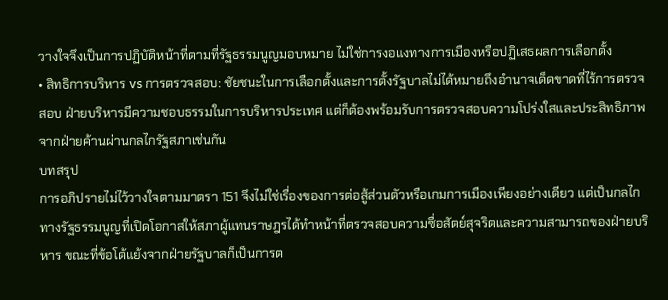วางใจจึงเป็นการปฏิบัติหน้าที่ตามที่รัฐธรรมนูญมอบหมาย ไม่ใช่การงอแงทางการเมืองหรือปฏิเสธผลการเลือกตั้ง
• สิทธิการบริหาร vs การตรวจสอบ: ชัยชนะในการเลือกตั้งและการตั้งรัฐบาลไม่ได้หมายถึงอำนาจเด็ดขาดที่ไร้การตรวจสอบ ฝ่ายบริหารมีความชอบธรรมในการบริหารประเทศ แต่ก็ต้องพร้อมรับการตรวจสอบความโปร่งใสและประสิทธิภาพจากฝ่ายค้านผ่านกลไกรัฐสภาเช่นกัน
บทสรุป
การอภิปรายไม่ไว้วางใจตามมาตรา 151 จึงไม่ใช่เรื่องของการต่อสู้ส่วนตัวหรือเกมการเมืองเพียงอย่างเดียว แต่เป็นกลไกทางรัฐธรรมนูญที่เปิดโอกาสให้สภาผู้แทนราษฎรได้ทำหน้าที่ตรวจสอบความซื่อสัตย์สุจริตและความสามารถของฝ่ายบริหาร ขณะที่ข้อโต้แย้งจากฝ่ายรัฐบาลก็เป็นการต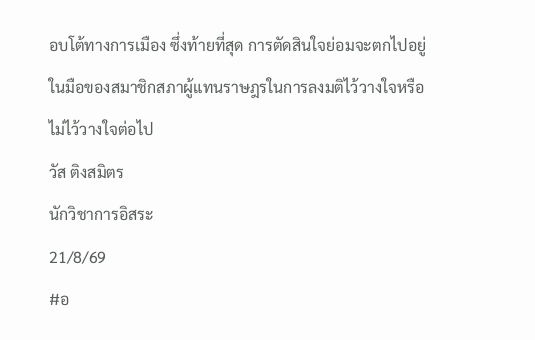อบโต้ทางการเมือง ซึ่งท้ายที่สุด การตัดสินใจย่อมจะตกไปอยู่ในมือของสมาชิกสภาผู้แทนราษฎรในการลงมติไว้วางใจหรือไม่ไว้วางใจต่อไป
วัส ติงสมิตร
นักวิชาการอิสระ
21/8/69
#อ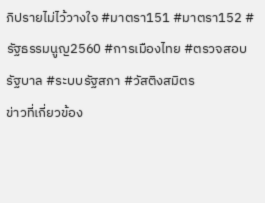ภิปรายไม่ไว้วางใจ #มาตรา151 #มาตรา152 #รัฐธรรมนูญ2560 #การเมืองไทย #ตรวจสอบรัฐบาล #ระบบรัฐสภา #วัสติงสมิตร
ข่าวที่เกี่ยวข้อง